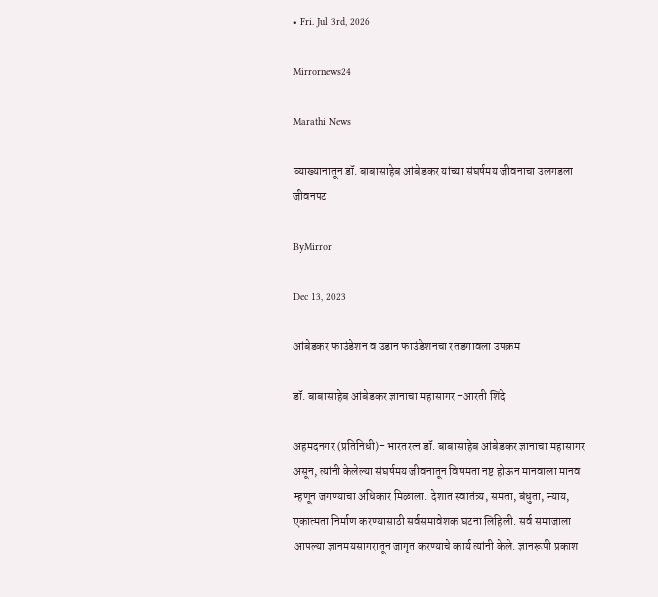• Fri. Jul 3rd, 2026

Mirrornews24

Marathi News

व्याख्यानातून डॉ. बाबासाहेब आंबेडकर यांच्या संघर्षमय जीवनाचा उलगडला जीवनपट

ByMirror

Dec 13, 2023

आंबेडकर फाउंडेशन व उडान फाउंडेशनचा रतडगावला उपक्रम

डॉ. बाबासाहेब आंबेडकर ज्ञानाचा महासागर -आरती शिंदे

अहमदनगर (प्रतिनिधी)- भारतरत्न डॉ. बाबासाहेब आंबेडकर ज्ञानाचा महासागर असून, त्यांनी केलेल्या संघर्षमय जीवनातून विषमता नष्ट होऊन मानवाला मानव म्हणून जगण्याचा अधिकार मिळाला. देशात स्वातंत्र्य, समता, बंधुता, न्याय, एकात्मता निर्माण करण्यासाठी सर्वसमावेशक घटना लिहिली. सर्व समाजाला आपल्या ज्ञानमयसागरातून जागृत करण्याचे कार्य त्यांनी केले. ज्ञानरूपी प्रकाश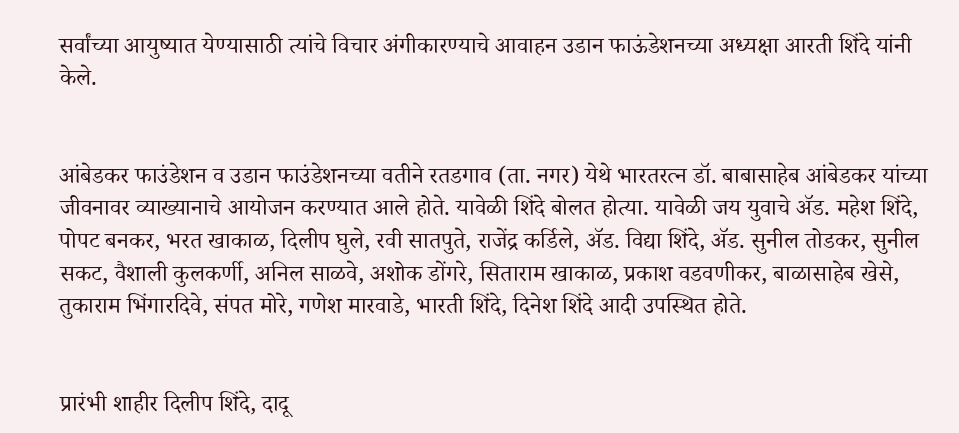सर्वांच्या आयुष्यात येण्यासाठी त्यांचे विचार अंगीकारण्याचे आवाहन उडान फाऊंडेशनच्या अध्यक्षा आरती शिंदे यांनी केले.


आंबेडकर फाउंडेशन व उडान फाउंडेशनच्या वतीने रतडगाव (ता. नगर) येथे भारतरत्न डॉ. बाबासाहेब आंबेडकर यांच्या जीवनावर व्याख्यानाचे आयोजन करण्यात आले होते. यावेळी शिंदे बोलत होत्या. यावेळी जय युवाचे ॲड. महेश शिंदे, पोपट बनकर, भरत खाकाळ, दिलीप घुले, रवी सातपुते, राजेंद्र कर्डिले, ॲड. विद्या शिंदे, ॲड. सुनील तोडकर, सुनील सकट, वैशाली कुलकर्णी, अनिल साळवे, अशोक डोंगरे, सिताराम खाकाळ, प्रकाश वडवणीकर, बाळासाहेब खेसे, तुकाराम भिंगारदिवे, संपत मोरे, गणेश मारवाडे, भारती शिंदे, दिनेश शिंदे आदी उपस्थित होते.


प्रारंभी शाहीर दिलीप शिंदे, दादू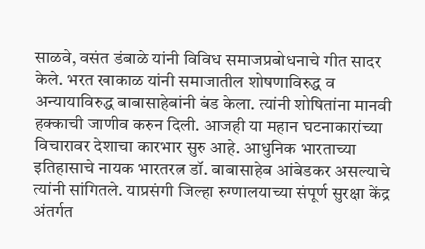साळवे, वसंत डंबाळे यांनी विविध समाजप्रबोधनाचे गीत सादर केले. भरत खाकाळ यांनी समाजातील शोषणाविरुद्ध व अन्यायाविरुद्ध बाबासाहेबांनी बंड केला. त्यांनी शोषितांना मानवी हक्काची जाणीव करुन दिली. आजही या महान घटनाकारांच्या विचारावर देशाचा कारभार सुरु आहे. आधुनिक भारताच्या इतिहासाचे नायक भारतरत्न डॉ. बाबासाहेब आंबेडकर असल्याचे त्यांनी सांगितले. याप्रसंगी जिल्हा रुग्णालयाच्या संपूर्ण सुरक्षा केंद्र अंतर्गत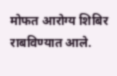मोफत आरोग्य शिबिर राबविण्यात आले.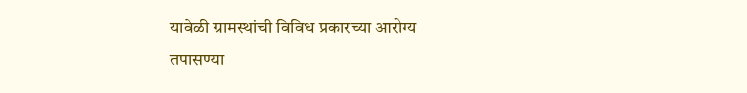यावेळी ग्रामस्थांची विविध प्रकारच्या आरोग्य तपासण्या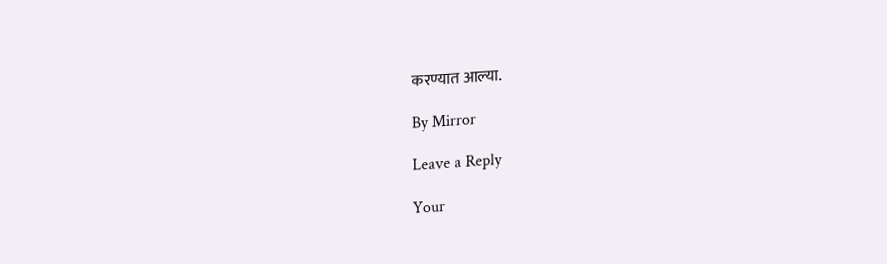करण्यात आल्या.

By Mirror

Leave a Reply

Your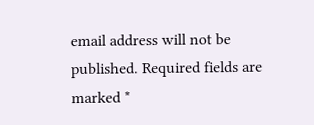email address will not be published. Required fields are marked *